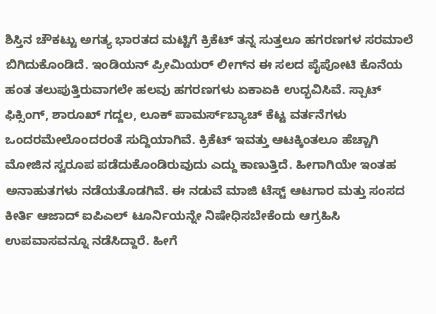ಶಿಸ್ತಿನ ಚೌಕಟ್ಟು ಅಗತ್ಯ ಭಾರತದ ಮಟ್ಟಿಗೆ ಕ್ರಿಕೆಟ್ ತನ್ನ ಸುತ್ತಲೂ ಹಗರಣಗಳ ಸರಮಾಲೆ ಬಿಗಿದುಕೊಂಡಿದೆ. ಇಂಡಿಯನ್ ಪ್ರೀಮಿಯರ್ ಲೀಗ್‌ನ ಈ ಸಲದ ಪೈಪೋಟಿ ಕೊನೆಯ ಹಂತ ತಲುಪುತ್ತಿರುವಾಗಲೇ ಹಲವು ಹಗರಣಗಳು ಏಕಾಏಕಿ ಉದ್ಭವಿಸಿವೆ. ಸ್ಪಾಟ್ ಫಿಕ್ಸಿಂಗ್, ಶಾರೂಖ್ ಗದ್ದಲ, ಲೂಕ್ ಪಾಮರ್ಸ್‌ಬ್ಯಾಚ್ ಕೆಟ್ಟ ವರ್ತನೆಗಳು ಒಂದರಮೇಲೊಂದರಂತೆ ಸುದ್ದಿಯಾಗಿವೆ. ಕ್ರಿಕೆಟ್ ಇವತ್ತು ಆಟಕ್ಕಿಂತಲೂ ಹೆಚ್ಚಾಗಿ ಮೋಜಿನ ಸ್ವರೂಪ ಪಡೆದುಕೊಂಡಿರುವುದು ಎದ್ದು ಕಾಣುತ್ತಿದೆ. ಹೀಗಾಗಿಯೇ ಇಂತಹ ಅನಾಹುತಗಳು ನಡೆಯತೊಡಗಿವೆ. ಈ ನಡುವೆ ಮಾಜಿ ಟೆಸ್ಟ್ ಆಟಗಾರ ಮತ್ತು ಸಂಸದ ಕೀರ್ತಿ ಆಜಾದ್ ಐಪಿಎಲ್ ಟೂರ್ನಿಯನ್ನೇ ನಿಷೇಧಿಸಬೇಕೆಂದು ಆಗ್ರಹಿಸಿ ಉಪವಾಸವನ್ನೂ ನಡೆಸಿದ್ದಾರೆ. ಹೀಗೆ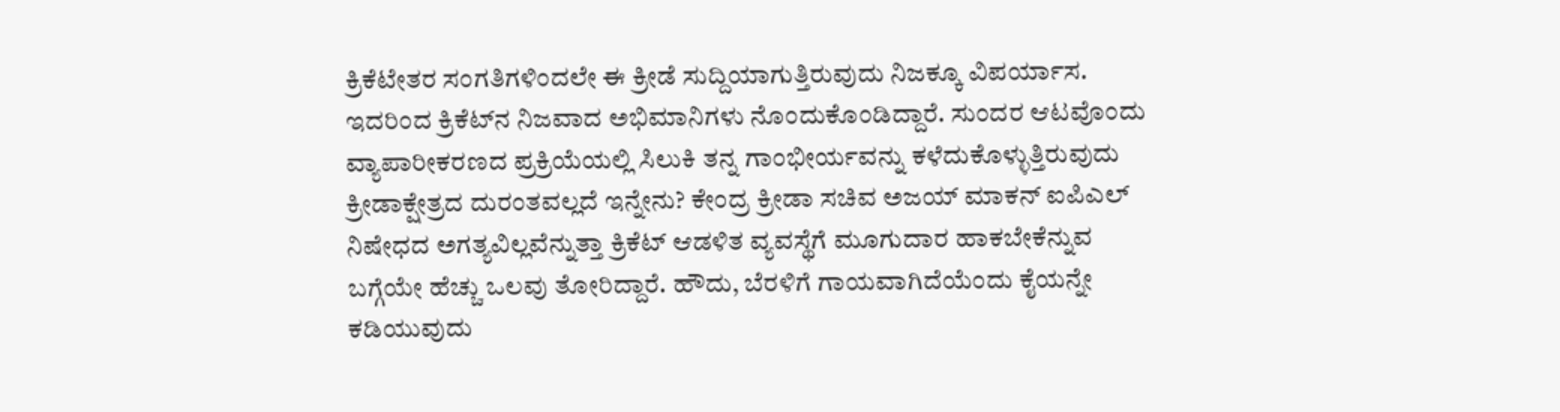ಕ್ರಿಕೆಟೇತರ ಸಂಗತಿಗಳಿಂದಲೇ ಈ ಕ್ರೀಡೆ ಸುದ್ದಿಯಾಗುತ್ತಿರುವುದು ನಿಜಕ್ಕೂ ವಿಪರ್ಯಾಸ. ಇದರಿಂದ ಕ್ರಿಕೆಟ್‌ನ ನಿಜವಾದ ಅಭಿಮಾನಿಗಳು ನೊಂದುಕೊಂಡಿದ್ದಾರೆ. ಸುಂದರ ಆಟವೊಂದು ವ್ಯಾಪಾರೀಕರಣದ ಪ್ರಕ್ರಿಯೆಯಲ್ಲಿ ಸಿಲುಕಿ ತನ್ನ ಗಾಂಭೀರ್ಯವನ್ನು ಕಳೆದುಕೊಳ್ಳುತ್ತಿರುವುದು ಕ್ರೀಡಾಕ್ಷೇತ್ರದ ದುರಂತವಲ್ಲದೆ ಇನ್ನೇನು? ಕೇಂದ್ರ ಕ್ರೀಡಾ ಸಚಿವ ಅಜಯ್ ಮಾಕನ್ ಐಪಿಎಲ್ ನಿಷೇಧದ ಅಗತ್ಯವಿಲ್ಲವೆನ್ನುತ್ತಾ ಕ್ರಿಕೆಟ್ ಆಡಳಿತ ವ್ಯವಸ್ಥೆಗೆ ಮೂಗುದಾರ ಹಾಕಬೇಕೆನ್ನುವ ಬಗ್ಗೆಯೇ ಹೆಚ್ಚು ಒಲವು ತೋರಿದ್ದಾರೆ. ಹೌದು, ಬೆರಳಿಗೆ ಗಾಯವಾಗಿದೆಯೆಂದು ಕೈಯನ್ನೇ ಕಡಿಯುವುದು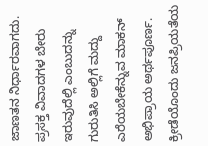ಜಾಣತನ ನಿರ್ಧಾರವಾಗದು. ಪ್ರಸಕ್ತ ವಿವಾದಗಳ ಬೇರು ಇರುವುದೆಲ್ಲಿ ಎಂಬುದನ್ನು ಗುರುತಿಸಿ ಅಲ್ಲಿಗೆ ಮದ್ದು ಎರೆಯಬೇಕೆನ್ನುವ ಮಾಕನ್ ಅಭಿಪ್ರಾಯ ಅರ್ಥಪೂರ್ಣ. ಕ್ರೀಡೆಯೊಂದು ಜನಪ್ರಿಯತೆಯ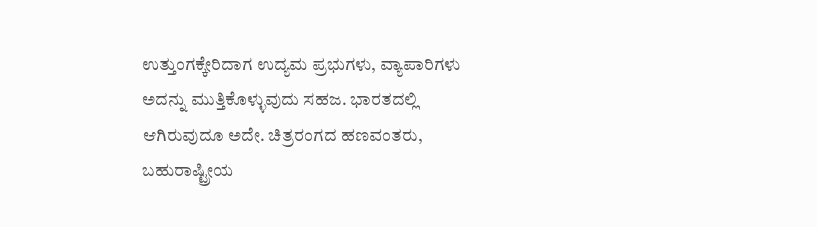ಉತ್ತುಂಗಕ್ಕೇರಿದಾಗ ಉದ್ಯಮ ಪ್ರಭುಗಳು, ವ್ಯಾಪಾರಿಗಳು ಅದನ್ನು ಮುತ್ತಿಕೊಳ್ಳುವುದು ಸಹಜ. ಭಾರತದಲ್ಲಿ ಆಗಿರುವುದೂ ಅದೇ. ಚಿತ್ರರಂಗದ ಹಣವಂತರು, ಬಹುರಾಷ್ಟ್ರೀಯ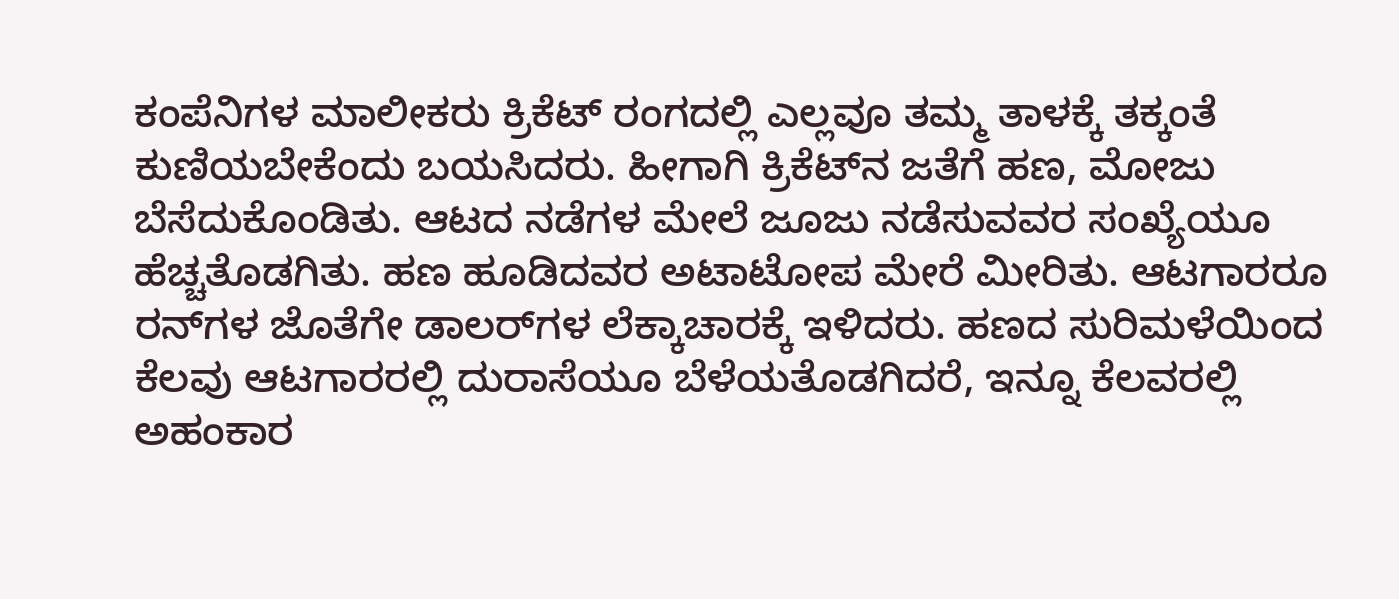ಕಂಪೆನಿಗಳ ಮಾಲೀಕರು ಕ್ರಿಕೆಟ್ ರಂಗದಲ್ಲಿ ಎಲ್ಲವೂ ತಮ್ಮ ತಾಳಕ್ಕೆ ತಕ್ಕಂತೆ ಕುಣಿಯಬೇಕೆಂದು ಬಯಸಿದರು. ಹೀಗಾಗಿ ಕ್ರಿಕೆಟ್‌ನ ಜತೆಗೆ ಹಣ, ಮೋಜು ಬೆಸೆದುಕೊಂಡಿತು. ಆಟದ ನಡೆಗಳ ಮೇಲೆ ಜೂಜು ನಡೆಸುವವರ ಸಂಖ್ಯೆಯೂ ಹೆಚ್ಚತೊಡಗಿತು. ಹಣ ಹೂಡಿದವರ ಅಟಾಟೋಪ ಮೇರೆ ಮೀರಿತು. ಆಟಗಾರರೂ ರನ್‌ಗಳ ಜೊತೆಗೇ ಡಾಲರ್‌ಗಳ ಲೆಕ್ಕಾಚಾರಕ್ಕೆ ಇಳಿದರು. ಹಣದ ಸುರಿಮಳೆಯಿಂದ ಕೆಲವು ಆಟಗಾರರಲ್ಲಿ ದುರಾಸೆಯೂ ಬೆಳೆಯತೊಡಗಿದರೆ, ಇನ್ನೂ ಕೆಲವರಲ್ಲಿ ಅಹಂಕಾರ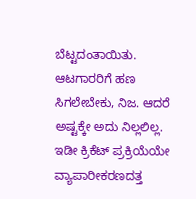ಬೆಟ್ಟದಂತಾಯಿತು. ಆಟಗಾರರಿಗೆ ಹಣ ಸಿಗಲೇಬೇಕು, ನಿಜ. ಆದರೆ ಅಷ್ಟಕ್ಕೇ ಅದು ನಿಲ್ಲಲಿಲ್ಲ. ಇಡೀ ಕ್ರಿಕೆಟ್ ಪ್ರಕ್ರಿಯೆಯೇ ವ್ಯಾಪಾರೀಕರಣದತ್ತ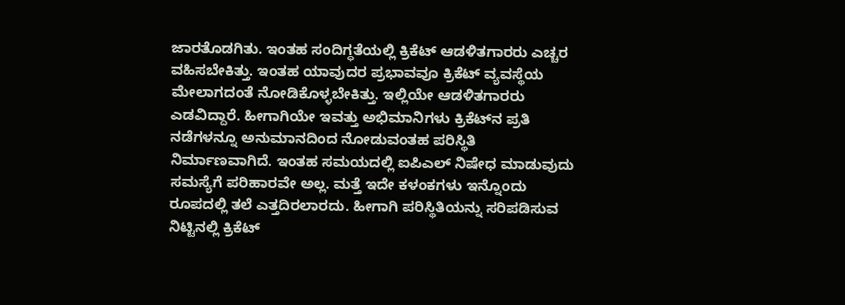ಜಾರತೊಡಗಿತು. ಇಂತಹ ಸಂದಿಗ್ಧತೆಯಲ್ಲಿ ಕ್ರಿಕೆಟ್ ಆಡಳಿತಗಾರರು ಎಚ್ಚರ ವಹಿಸಬೇಕಿತ್ತು. ಇಂತಹ ಯಾವುದರ ಪ್ರಭಾವವೂ ಕ್ರಿಕೆಟ್ ವ್ಯವಸ್ಥೆಯ ಮೇಲಾಗದಂತೆ ನೋಡಿಕೊಳ್ಳಬೇಕಿತ್ತು. ಇಲ್ಲಿಯೇ ಆಡಳಿತಗಾರರು ಎಡವಿದ್ದಾರೆ. ಹೀಗಾಗಿಯೇ ಇವತ್ತು ಅಭಿಮಾನಿಗಳು ಕ್ರಿಕೆಟ್‌ನ ಪ್ರತಿ ನಡೆಗಳನ್ನೂ ಅನುಮಾನದಿಂದ ನೋಡುವಂತಹ ಪರಿಸ್ಥಿತಿ ನಿರ್ಮಾಣವಾಗಿದೆ. ಇಂತಹ ಸಮಯದಲ್ಲಿ ಐಪಿಎಲ್ ನಿಷೇಧ ಮಾಡುವುದು ಸಮಸ್ಯೆಗೆ ಪರಿಹಾರವೇ ಅಲ್ಲ. ಮತ್ತೆ ಇದೇ ಕಳಂಕಗಳು ಇನ್ನೊಂದು ರೂಪದಲ್ಲಿ ತಲೆ ಎತ್ತದಿರಲಾರದು. ಹೀಗಾಗಿ ಪರಿಸ್ಥಿತಿಯನ್ನು ಸರಿಪಡಿಸುವ ನಿಟ್ಟಿನಲ್ಲಿ ಕ್ರಿಕೆಟ್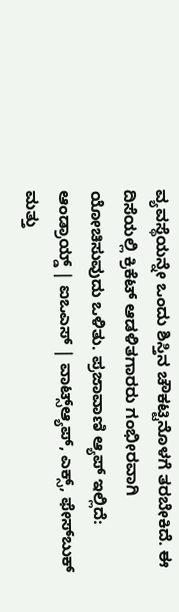ವ್ಯವಸ್ಥೆಯನ್ನೇ ಒಂದು ಶಿಸ್ತಿನ ಚೌಕಟ್ಟಿನೊಳಗೆ ತರಬೇಕಿದೆ. ಈ ದಿಸೆಯಲ್ಲಿ ಕ್ರಿಕೆಟ್ ಆಡಳಿತಗಾರರು ಗಂಭೀರವಾಗಿ ಯೋಚಿಸುವುದು ಒಳಿತು. ಪ್ರಜಾವಾಣಿ ಆ್ಯಪ್ ಇಲ್ಲಿದೆ: ಆಂಡ್ರಾಯ್ಡ್ | ಐಒಎಸ್ | ವಾಟ್ಸ್ಆ್ಯಪ್, ಎಕ್ಸ್, ಫೇಸ್‌ಬುಕ್ ಮತ್ತು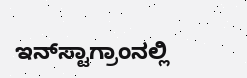ಇನ್‌ಸ್ಟಾಗ್ರಾಂನಲ್ಲಿ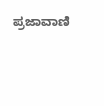ಪ್ರಜಾವಾಣಿ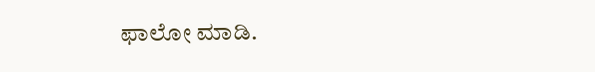ಫಾಲೋ ಮಾಡಿ.